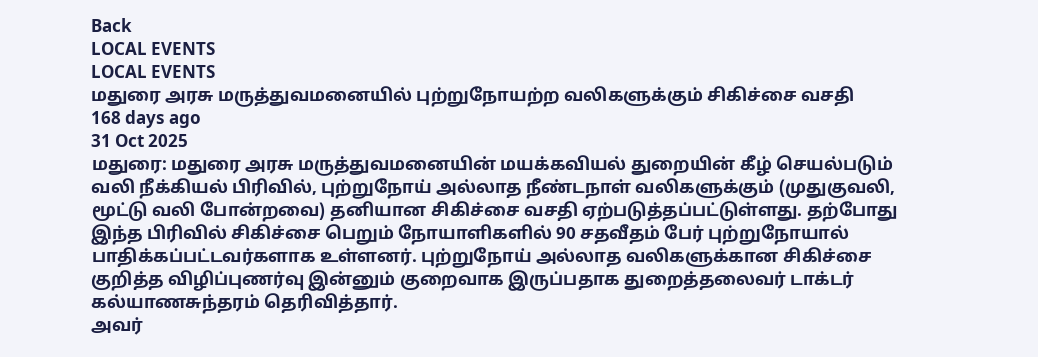Back
LOCAL EVENTS
LOCAL EVENTS
மதுரை அரசு மருத்துவமனையில் புற்றுநோயற்ற வலிகளுக்கும் சிகிச்சை வசதி
168 days ago
31 Oct 2025
மதுரை: மதுரை அரசு மருத்துவமனையின் மயக்கவியல் துறையின் கீழ் செயல்படும் வலி நீக்கியல் பிரிவில், புற்றுநோய் அல்லாத நீண்டநாள் வலிகளுக்கும் (முதுகுவலி, மூட்டு வலி போன்றவை) தனியான சிகிச்சை வசதி ஏற்படுத்தப்பட்டுள்ளது. தற்போது இந்த பிரிவில் சிகிச்சை பெறும் நோயாளிகளில் 90 சதவீதம் பேர் புற்றுநோயால் பாதிக்கப்பட்டவர்களாக உள்ளனர். புற்றுநோய் அல்லாத வலிகளுக்கான சிகிச்சை குறித்த விழிப்புணர்வு இன்னும் குறைவாக இருப்பதாக துறைத்தலைவர் டாக்டர் கல்யாணசுந்தரம் தெரிவித்தார்.
அவர்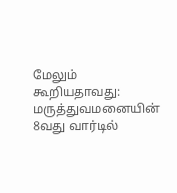மேலும் கூறியதாவது: மருத்துவமனையின் 8வது வார்டில்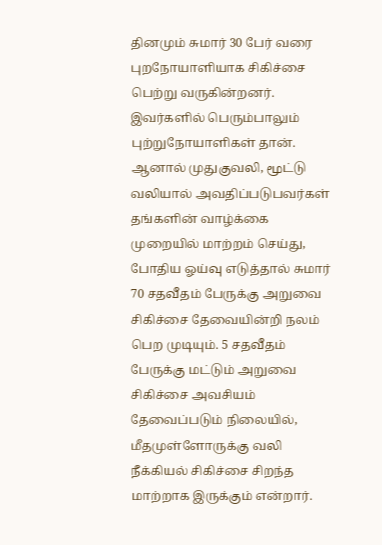தினமும் சுமார் 30 பேர் வரை புறநோயாளியாக சிகிச்சை பெற்று வருகின்றனர். இவர்களில் பெரும்பாலும் புற்றுநோயாளிகள் தான். ஆனால் முதுகுவலி, மூட்டு வலியால் அவதிப்படுபவர்கள் தங்களின் வாழ்க்கை முறையில் மாற்றம் செய்து, போதிய ஓய்வு எடுத்தால் சுமார் 70 சதவீதம் பேருக்கு அறுவை சிகிச்சை தேவையின்றி நலம் பெற முடியும். 5 சதவீதம் பேருக்கு மட்டும் அறுவை சிகிச்சை அவசியம் தேவைப்படும் நிலையில், மீதமுள்ளோருக்கு வலி நீக்கியல் சிகிச்சை சிறந்த மாற்றாக இருக்கும் என்றார்.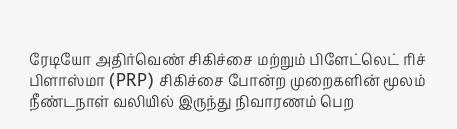ரேடியோ அதிர்வெண் சிகிச்சை மற்றும் பிளேட்லெட் ரிச் பிளாஸ்மா (PRP) சிகிச்சை போன்ற முறைகளின் மூலம் நீண்டநாள் வலியில் இருந்து நிவாரணம் பெற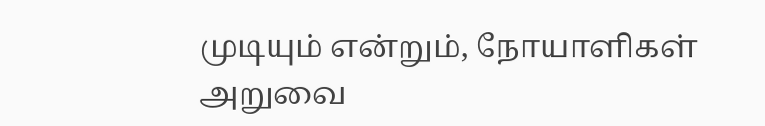முடியும் என்றும், நோயாளிகள் அறுவை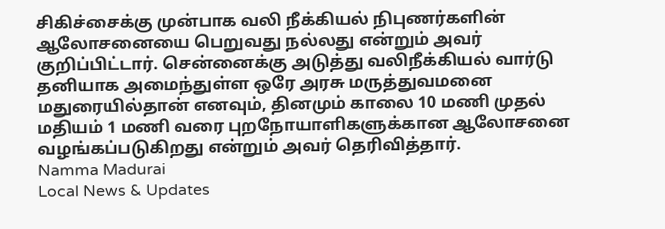சிகிச்சைக்கு முன்பாக வலி நீக்கியல் நிபுணர்களின் ஆலோசனையை பெறுவது நல்லது என்றும் அவர் குறிப்பிட்டார். சென்னைக்கு அடுத்து வலிநீக்கியல் வார்டு தனியாக அமைந்துள்ள ஒரே அரசு மருத்துவமனை மதுரையில்தான் எனவும், தினமும் காலை 10 மணி முதல் மதியம் 1 மணி வரை புறநோயாளிகளுக்கான ஆலோசனை வழங்கப்படுகிறது என்றும் அவர் தெரிவித்தார்.
Namma Madurai
Local News & Updates